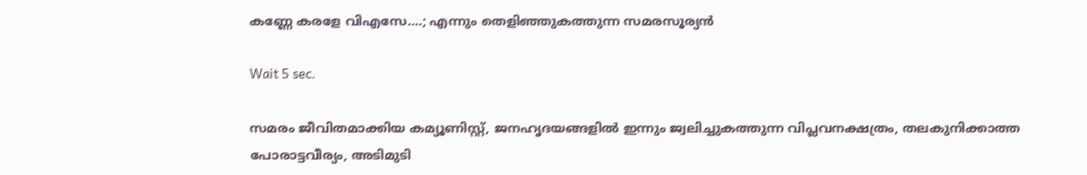കണ്ണേ കരളേ വിഎസേ….; എന്നും തെളിഞ്ഞുകത്തുന്ന സമരസൂര്യൻ

Wait 5 sec.

സമരം ജീവിതമാക്കിയ കമ്യൂണിസ്റ്റ്, ജനഹൃദയങ്ങളിൽ ഇന്നും ജ്വലിച്ചുകത്തുന്ന വിപ്ലവനക്ഷത്രം, തലകുനിക്കാത്ത പോരാട്ടവീര്യം, അടിമുടി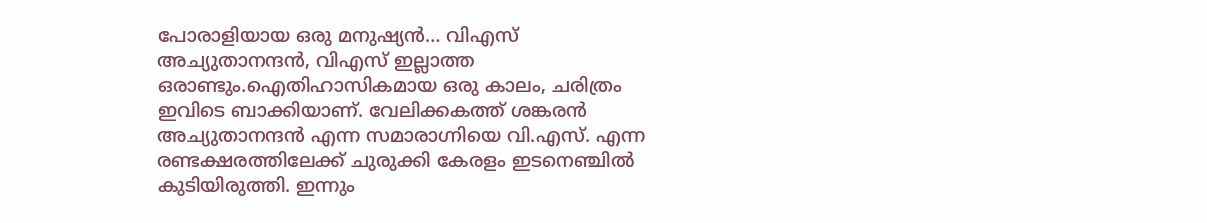പോരാളിയായ ഒരു മനുഷ്യൻ… വിഎസ് അച്യുതാനന്ദൻ, വിഎസ് ഇല്ലാത്ത ഒരാണ്ടും.ഐതിഹാസികമായ ഒരു കാലം, ചരിത്രം ഇവിടെ ബാക്കിയാണ്. വേലിക്കകത്ത് ശങ്കരൻ അച്യുതാനന്ദൻ എന്ന സമാരാഗ്നിയെ വി.എസ്. എന്ന രണ്ടക്ഷരത്തിലേക്ക് ചുരുക്കി കേരളം ഇടനെഞ്ചിൽ കുടിയിരുത്തി. ഇന്നും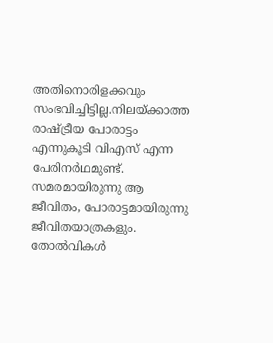അതിനൊരിളക്കവും സംഭവിച്ചിട്ടില്ല.നിലയ്ക്കാത്ത രാഷ്ട്രീയ പോരാട്ടം എന്നുകൂടി വിഎസ് എന്ന പേരിനർഥമുണ്ട്. സമരമായിരുന്നു ആ ജീവിതം, പോരാട്ടമായിരുന്നു ജീവിതയാത്രകളും. തോൽവികൾ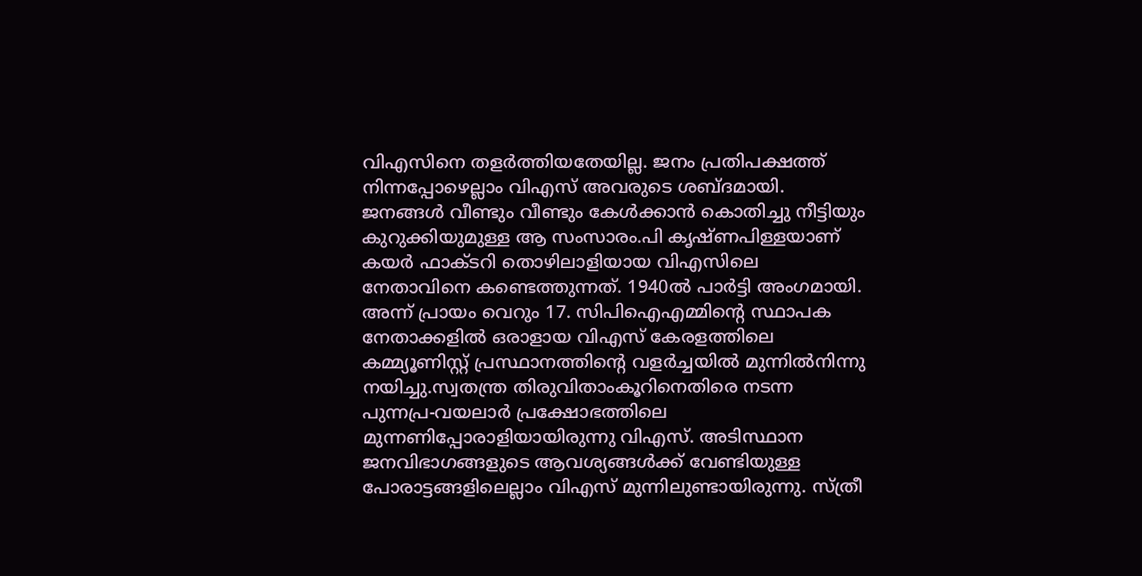വിഎസിനെ തളർത്തിയതേയില്ല. ജനം പ്രതിപക്ഷത്ത് നിന്നപ്പോഴെല്ലാം വിഎസ് അവരുടെ ശബ്ദമായി. ജനങ്ങൾ വീണ്ടും വീണ്ടും കേൾക്കാൻ കൊതിച്ചു നീട്ടിയും കുറുക്കിയുമുള്ള ആ സംസാരം.പി കൃഷ്‌ണപിള്ളയാണ്‌ കയർ ഫാക്ടറി തൊഴിലാളിയായ വിഎസിലെ നേതാവിനെ കണ്ടെത്തുന്നത്‌. 1940ൽ പാർട്ടി അംഗമായി. അന്ന് പ്രായം വെറും 17. സിപിഐഎമ്മിന്റെ സ്ഥാപക നേതാക്കളിൽ ഒരാളായ വിഎസ് കേരളത്തിലെ കമ്മ്യൂണിസ്റ്റ് പ്രസ്ഥാനത്തിന്റെ വളർച്ചയിൽ മുന്നിൽനിന്നു നയിച്ചു.സ്വതന്ത്ര തിരുവിതാംകൂറിനെതിരെ നടന്ന പുന്നപ്ര-വയലാർ പ്രക്ഷോഭത്തിലെ മുന്നണിപ്പോരാളിയായിരുന്നു വിഎസ്. അടിസ്ഥാന ജനവിഭാഗങ്ങളുടെ ആവശ്യങ്ങൾക്ക് വേണ്ടിയുള്ള പോരാട്ടങ്ങളിലെല്ലാം വിഎസ് മുന്നിലുണ്ടായിരുന്നു. സ്‌ത്രീ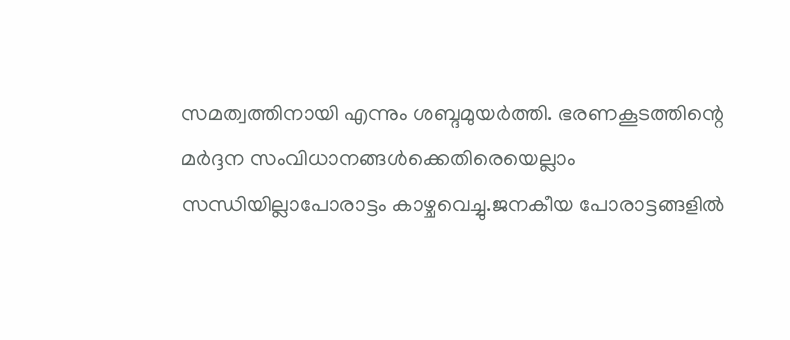സമത്വത്തിനായി എന്നും ശബ്ദമുയർത്തി. ഭരണകൂടത്തിന്റെ മർദ്ദന സംവിധാനങ്ങൾക്കെതിരെയെല്ലാം സന്ധിയില്ലാപോരാട്ടം കാഴ്ചവെച്ചു.ജനകീയ പോരാട്ടങ്ങളിൽ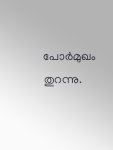പോർമുഖം തുറന്നു.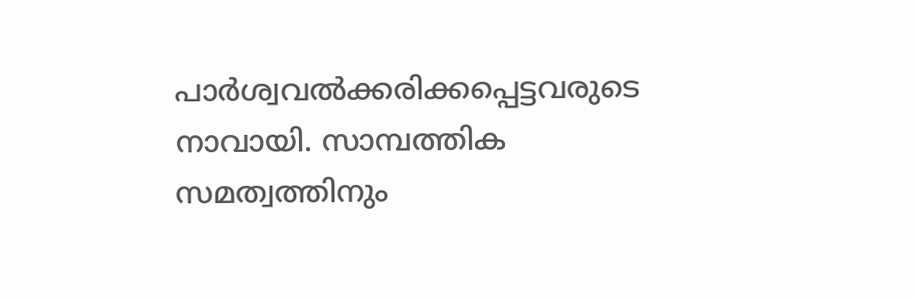പാർശ്വവൽക്കരിക്കപ്പെട്ടവരുടെ നാവായി. സാമ്പത്തിക സമത്വത്തിനും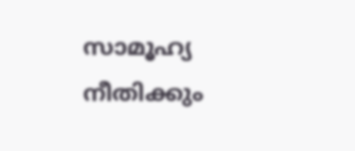സാമൂഹ്യ നീതിക്കും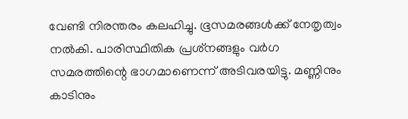വേണ്ടി നിരന്തരം കലഹിച്ചു. ഭൂസമരങ്ങൾക്ക് നേതൃത്വം നൽകി. പാരിസ്ഥിതിക പ്രശ്‌നങ്ങളും വർഗ സമരത്തിന്റെ ഭാഗമാണെന്ന്‌ അടിവരയിട്ടു. മണ്ണിനും കാടിനും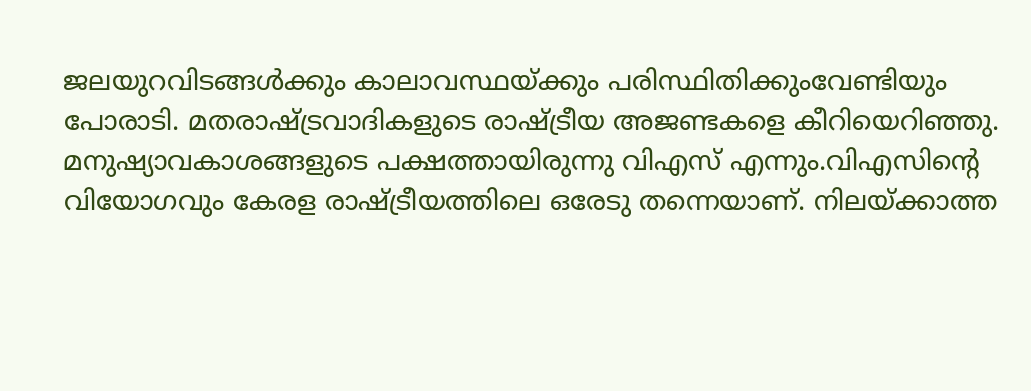ജലയുറവിടങ്ങൾക്കും കാലാവസ്ഥയ്ക്കും പരിസ്ഥിതിക്കുംവേണ്ടിയും പോരാടി. മതരാഷ്‌ട്രവാദികളുടെ രാഷ്‌ട്രീയ അജണ്ടകളെ കീറിയെറിഞ്ഞു. മനുഷ്യാവകാശങ്ങളുടെ പക്ഷത്തായിരുന്നു വിഎസ് എന്നും.വിഎസിന്റെ വിയോഗവും കേരള രാഷ്ട്രീയത്തിലെ ഒരേടു തന്നെയാണ്. നിലയ്ക്കാത്ത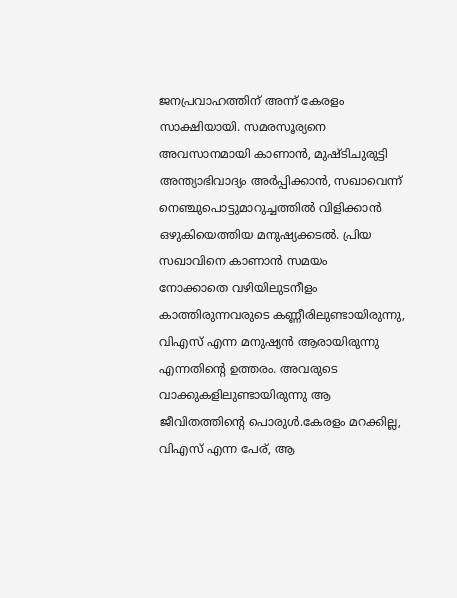ജനപ്രവാഹത്തിന് അന്ന് കേരളം സാക്ഷിയായി. സമരസൂര്യനെ അവസാനമായി കാണാൻ, മുഷ്ടിചുരുട്ടി അന്ത്യാഭിവാദ്യം അർപ്പിക്കാൻ, സഖാവെന്ന് നെഞ്ചുപൊട്ടുമാറുച്ചത്തിൽ വിളിക്കാൻ ഒഴുകിയെത്തിയ മനുഷ്യക്കടൽ. പ്രിയ സഖാവിനെ കാണാൻ സമയം നോക്കാതെ ‍വ‍ഴിയിലുടനീളം കാത്തിരുന്നവരുടെ കണ്ണീരിലുണ്ടായിരുന്നു, വിഎസ് എന്ന മനുഷ്യൻ ആരായിരുന്നു എന്നതിന്റെ ഉത്തരം. അവരുടെ വാക്കുകളിലുണ്ടായിരുന്നു ആ ജീവിതത്തിന്റെ പൊരുൾ.കേരളം മറക്കില്ല, വിഎസ് എന്ന പേര്, ആ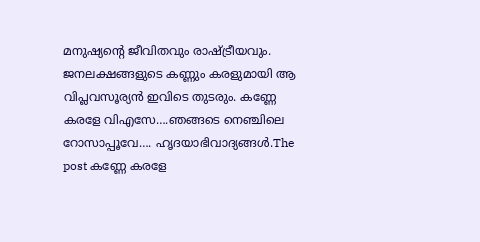മനുഷ്യന്റെ ജീവിതവും രാഷ്ട്രീയവും. ജനലക്ഷങ്ങളുടെ കണ്ണും കരളുമായി ആ വിപ്ലവസൂര്യൻ ഇവിടെ തുടരും. കണ്ണേ കരളേ വിഎസേ….ഞങ്ങടെ നെഞ്ചിലെ റോസാപ്പൂവേ…. ഹൃദയാഭിവാദ്യങ്ങൾ.The post കണ്ണേ കരളേ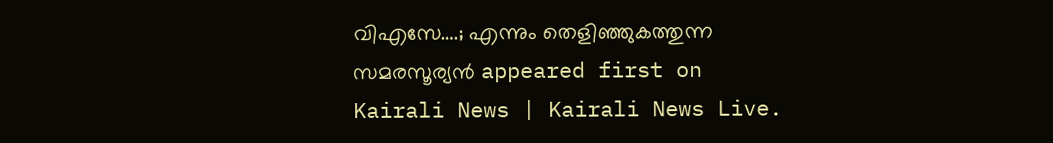വിഎസേ….; എന്നും തെളിഞ്ഞുകത്തുന്ന സമരസൂര്യൻ appeared first on Kairali News | Kairali News Live.